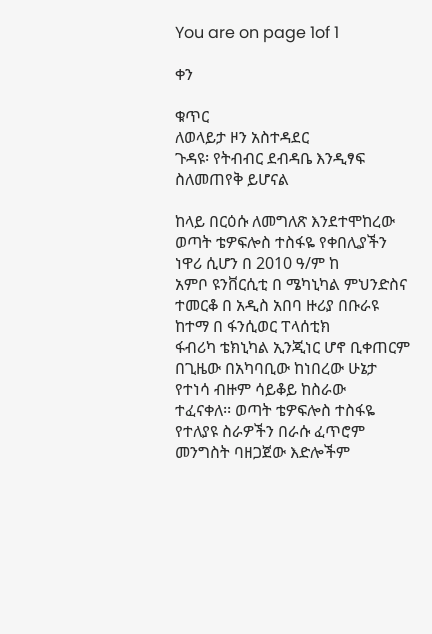You are on page 1of 1

ቀን

ቁጥር
ለወላይታ ዞን አስተዳደር
ጉዳዩ፡ የትብብር ደብዳቤ እንዲፃፍ ስለመጠየቅ ይሆናል

ከላይ በርዕሱ ለመግለጽ እንደተሞከረው ወጣት ቴዎፍሎስ ተስፋዬ የቀበሊያችን ነዋሪ ሲሆን በ 2010 ዓ/ም ከ
አምቦ ዩንቨርሲቲ በ ሜካኒካል ምህንድስና ተመርቆ በ አዲስ አበባ ዙሪያ በቡራዩ ከተማ በ ፋንሲወር ፐላሰቲክ
ፋብሪካ ቴክኒካል ኢንጂነር ሆኖ ቢቀጠርም በጊዜው በአካባቢው ከነበረው ሁኔታ የተነሳ ብዙም ሳይቆይ ከስራው
ተፈናቀለ፡፡ ወጣት ቴዎፍሎስ ተስፋዬ የተለያዩ ስራዎችን በራሱ ፈጥሮም መንግስት ባዘጋጀው እድሎችም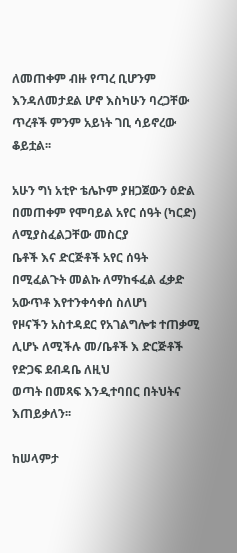ለመጠቀም ብዙ የጣረ ቢሆንም እንዳለመታደል ሆኖ እስካሁን ባረጋቸው ጥረቶች ምንም አይነት ገቢ ሳይኖረው
ቆይቷል፡፡

አሁን ግነ አቲዮ ቴሌኮም ያዘጋጀውን ዕድል በመጠቀም የሞባይል አየር ሰዓት (ካርድ) ለሚያስፈልጋቸው መስርያ
ቤቶች እና ድርጅቶች አየር ሰዓት በሚፈልጉት መልኩ ለማከፋፈል ፈቃድ አውጥቶ እየተንቀሳቀሰ ስለሆነ
የዞናችን አስተዳደር የአገልግሎቱ ተጠቃሚ ሊሆኑ ለሚችሉ መ/ቤቶች እ ድርጅቶች የድጋፍ ደብዳቤ ለዚህ
ወጣት በመጻፍ እንዲተባበር በትህትና እጠይቃለን፡፡

ከሠላምታ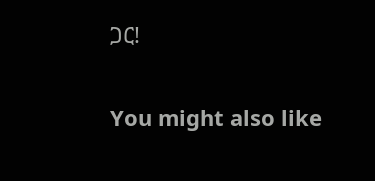ጋር!

You might also like